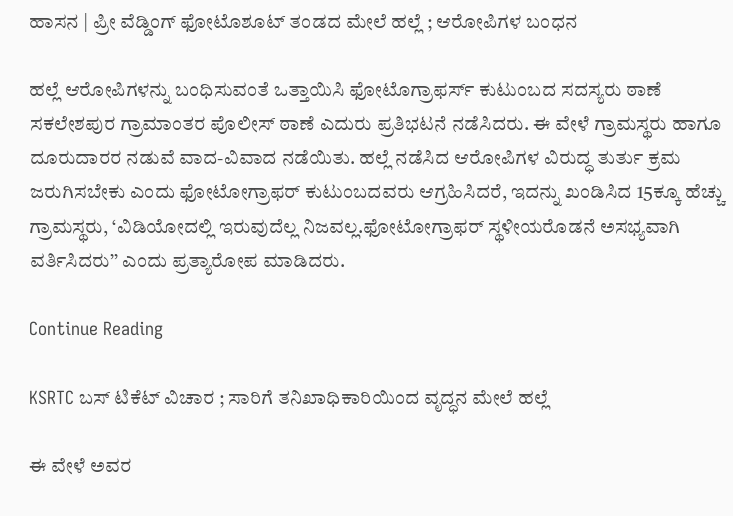ಹಾಸನ | ಪ್ರೀ ವೆಡ್ಡಿಂಗ್‌ ಫೋಟೊಶೂಟ್‌ ತಂಡದ ಮೇಲೆ ಹಲ್ಲೆ ; ಆರೋಪಿಗಳ ಬಂಧನ

ಹಲ್ಲೆ ಆರೋಪಿಗಳನ್ನು ಬಂಧಿಸುವಂತೆ ಒತ್ತಾಯಿಸಿ ಫೋಟೊಗ್ರಾಫರ್ಸ್ ಕುಟುಂಬದ ಸದಸ್ಯರು ಠಾಣೆ ಸಕಲೇಶಪುರ ಗ್ರಾಮಾಂತರ ಪೊಲೀಸ್‌ ಠಾಣೆ ಎದುರು ಪ್ರತಿಭಟನೆ ನಡೆಸಿದರು. ಈ ವೇಳೆ ಗ್ರಾಮಸ್ಥರು ಹಾಗೂ ದೂರುದಾರರ ನಡುವೆ ವಾದ-ವಿವಾದ ನಡೆಯಿತು. ಹಲ್ಲೆ ನಡೆಸಿದ ಆರೋಪಿಗಳ ವಿರುದ್ಧ ತುರ್ತು ಕ್ರಮ ಜರುಗಿಸಬೇಕು ಎಂದು ಫೋಟೋಗ್ರಾಫರ್‌ ಕುಟುಂಬದವರು ಆಗ್ರಹಿಸಿದರೆ, ಇದನ್ನು ಖಂಡಿಸಿದ 15ಕ್ಕೂ ಹೆಚ್ಚು ಗ್ರಾಮಸ್ಥರು, ‘ವಿಡಿಯೋದಲ್ಲಿ ಇರುವುದೆಲ್ಲ ನಿಜವಲ್ಲ.ಫೋಟೋಗ್ರಾಫರ್‌ ಸ್ಥಳೀಯರೊಡನೆ ಅಸಭ್ಯವಾಗಿ ವರ್ತಿಸಿದರು’’ ಎಂದು ಪ್ರತ್ಯಾರೋಪ ಮಾಡಿದರು.

Continue Reading

KSRTC ಬಸ್ ಟಿಕೆಟ್ ವಿಚಾರ ; ಸಾರಿಗೆ ತನಿಖಾಧಿಕಾರಿಯಿಂದ ವೃದ್ಧನ ಮೇಲೆ ಹಲ್ಲೆ

ಈ ವೇಳೆ ಅವರ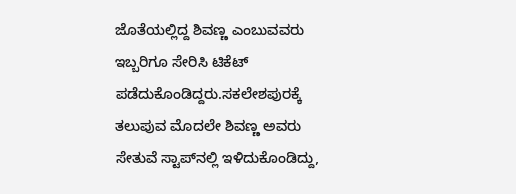ಜೊತೆಯಲ್ಲಿದ್ದ ಶಿವಣ್ಣ ಎಂಬುವವರು ಇಬ್ಬರಿಗೂ ಸೇರಿಸಿ ಟಿಕೆಟ್ ಪಡೆದುಕೊಂಡಿದ್ದರು.ಸಕಲೇಶಪುರಕ್ಕೆ ತಲುಪುವ ಮೊದಲೇ ಶಿವಣ್ಣ ಅವರು ಸೇತುವೆ ಸ್ಟಾಪ್‌ನಲ್ಲಿ ಇಳಿದುಕೊಂಡಿದ್ದು,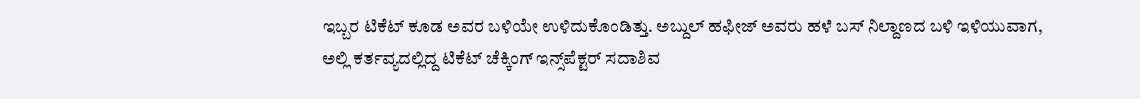ಇಬ್ಬರ ಟಿಕೆಟ್ ಕೂಡ ಅವರ ಬಳಿಯೇ ಉಳಿದುಕೊಂಡಿತ್ತು. ಅಬ್ದುಲ್ ಹಫೀಜ್ ಅವರು ಹಳೆ ಬಸ್ ನಿಲ್ದಾಣದ ಬಳಿ ಇಳಿಯುವಾಗ, ಅಲ್ಲಿ ಕರ್ತವ್ಯದಲ್ಲಿದ್ದ ಟಿಕೆಟ್ ಚೆಕ್ಕಿಂಗ್ ಇನ್ಸ್‌ಪೆಕ್ಟರ್ ಸದಾಶಿವ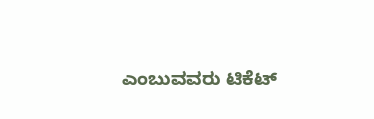ಎಂಬುವವರು ಟಿಕೆಟ್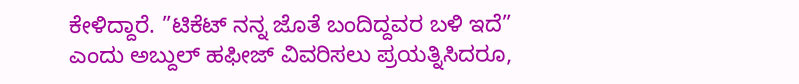ಕೇಳಿದ್ದಾರೆ. ”ಟಿಕೆಟ್ ನನ್ನ ಜೊತೆ ಬಂದಿದ್ದವರ ಬಳಿ ಇದೆ” ಎಂದು ಅಬ್ದುಲ್ ಹಫೀಜ್ ವಿವರಿಸಲು ಪ್ರಯತ್ನಿಸಿದರೂ,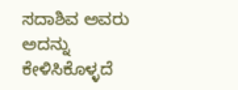ಸದಾಶಿವ ಅವರು ಅದನ್ನು ಕೇಳಿಸಿಕೊಳ್ಳದೆ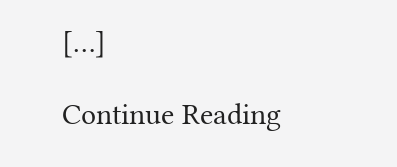[…]

Continue Reading